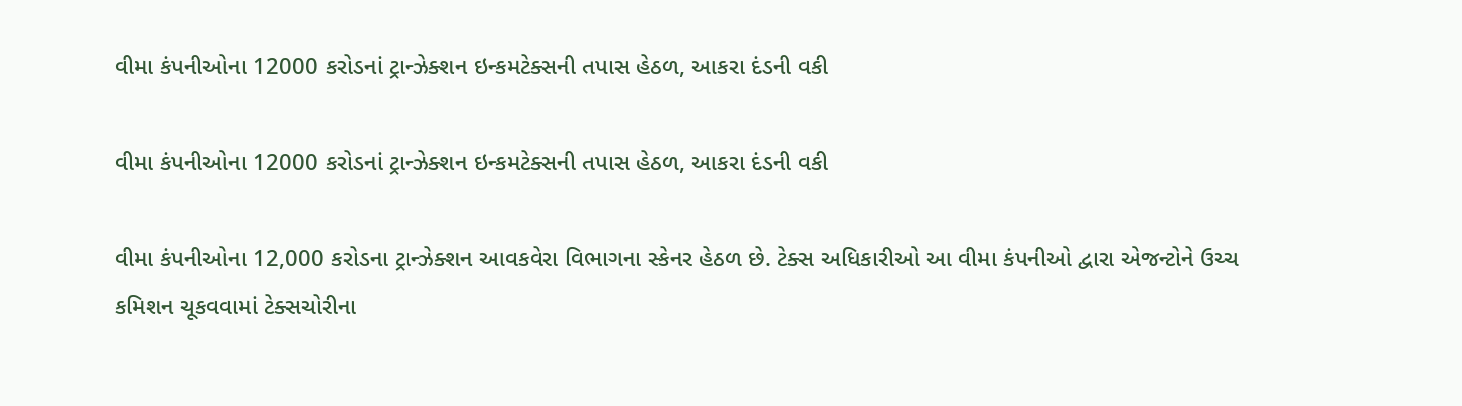વીમા કંપનીઓના 12000 કરોડનાં ટ્રાન્ઝેક્શન ઇન્કમટેક્સની તપાસ હેઠળ, આકરા દંડની વકી

વીમા કંપનીઓના 12000 કરોડનાં ટ્રાન્ઝેક્શન ઇન્કમટેક્સની તપાસ હેઠળ, આકરા દંડની વકી

વીમા કંપનીઓના 12,000 કરોડના ટ્રાન્ઝેક્શન આવકવેરા વિભાગના સ્કેનર હેઠળ છે. ટેક્સ અધિકારીઓ આ વીમા કંપનીઓ દ્વારા એજન્ટોને ઉચ્ચ કમિશન ચૂકવવામાં ટેક્સચોરીના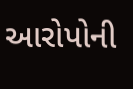આરોપોની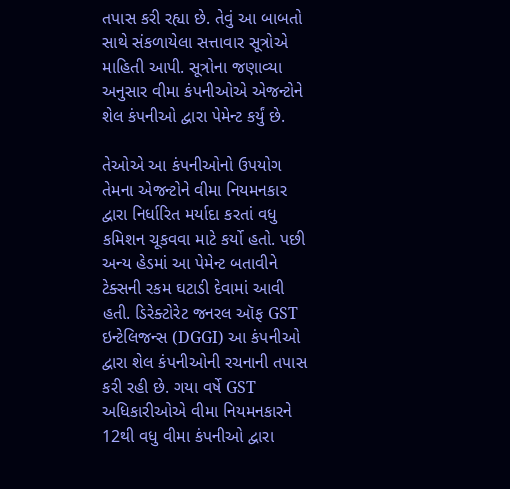તપાસ કરી રહ્યા છે. તેવું આ બાબતો સાથે સંકળાયેલા સત્તાવાર સૂત્રોએ માહિતી આપી. સૂત્રોના જણાવ્યા અનુસાર વીમા કંપનીઓએ એજન્ટોને શેલ કંપનીઓ દ્વારા પેમેન્ટ કર્યું છે.

તેઓએ આ કંપનીઓનો ઉપયોગ તેમના એજન્ટોને વીમા નિયમનકાર દ્વારા નિર્ધારિત મર્યાદા કરતાં વધુ કમિશન ચૂકવવા માટે કર્યો હતો. પછી અન્ય હેડમાં આ પેમેન્ટ બતાવીને ટેક્સની રકમ ઘટાડી દેવામાં આવી હતી. ડિરેક્ટોરેટ જનરલ ઑફ GST ઇન્ટેલિજન્સ (DGGI) આ કંપનીઓ દ્વારા શેલ કંપનીઓની રચનાની તપાસ કરી રહી છે. ગયા વર્ષે GST અધિકારીઓએ વીમા નિયમનકારને 12થી વધુ વીમા કંપનીઓ દ્વારા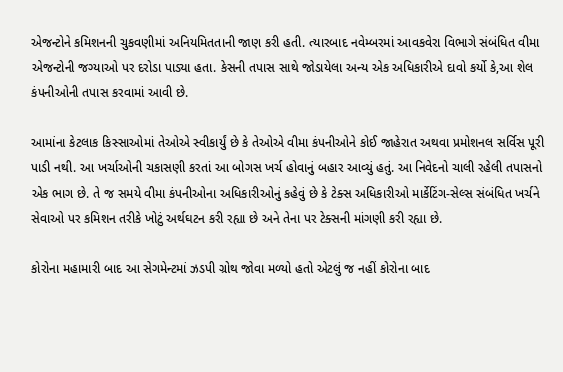એજન્ટોને કમિશનની ચુકવણીમાં અનિયમિતતાની જાણ કરી હતી. ત્યારબાદ નવેમ્બરમાં આવકવેરા વિભાગે સંબંધિત વીમા એજન્ટોની જગ્યાઓ પર દરોડા પાડ્યા હતા. કેસની તપાસ સાથે જોડાયેલા અન્ય એક અધિકારીએ દાવો કર્યો કે,આ શેલ કંપનીઓની તપાસ કરવામાં આવી છે.

આમાંના કેટલાક કિસ્સાઓમાં તેઓએ સ્વીકાર્યું છે કે તેઓએ વીમા કંપનીઓને કોઈ જાહેરાત અથવા પ્રમોશનલ સર્વિસ પૂરી પાડી નથી. આ ખર્ચાઓની ચકાસણી કરતાં આ બોગસ ખર્ચ હોવાનું બહાર આવ્યું હતું. આ નિવેદનો ચાલી રહેલી તપાસનો એક ભાગ છે. તે જ સમયે વીમા કંપનીઓના અધિકારીઓનું કહેવું છે કે ટેક્સ અધિકારીઓ માર્કેટિંગ-સેલ્સ સંબંધિત ખર્ચને સેવાઓ પર કમિશન તરીકે ખોટું અર્થઘટન કરી રહ્યા છે અને તેના પર ટેક્સની માંગણી કરી રહ્યા છે.

કોરોના મહામારી બાદ આ સેગમેન્ટમાં ઝડપી ગ્રોથ જોવા મળ્યો હતો એટલું જ નહીં કોરોના બાદ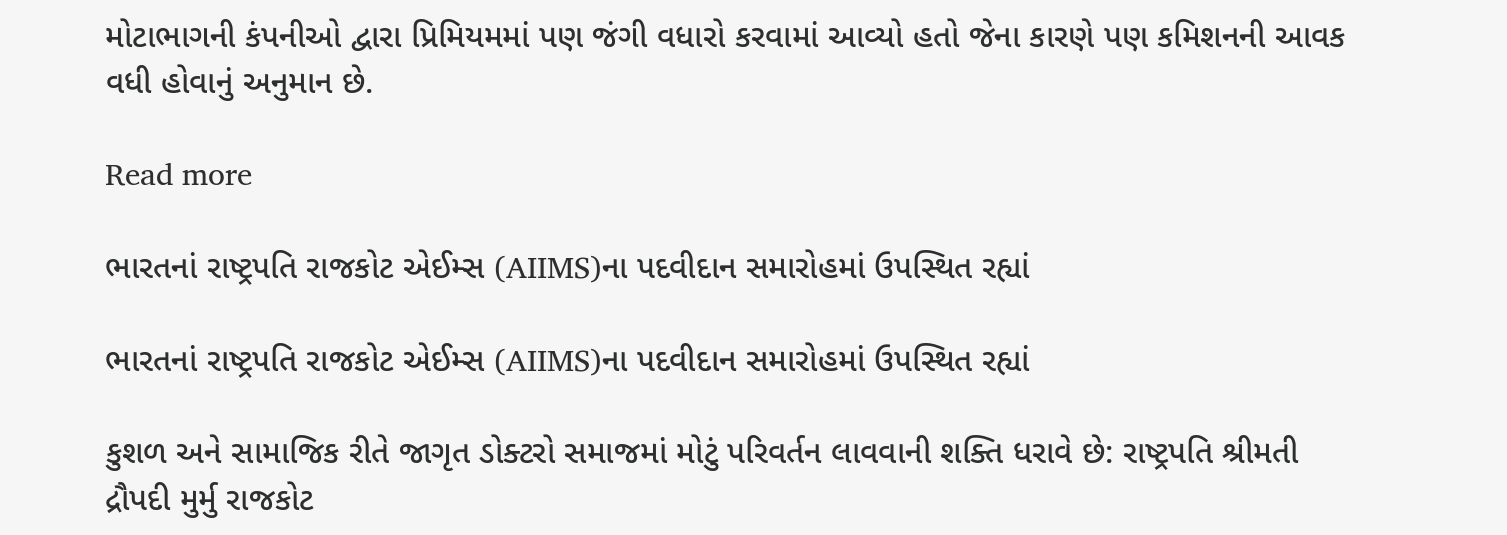મોટાભાગની કંપનીઓ દ્વારા પ્રિમિયમમાં પણ જંગી વધારો કરવામાં આવ્યો હતો જેના કારણે પણ કમિશનની આવક વધી હોવાનું અનુમાન છે.

Read more

ભારતનાં રાષ્ટ્રપતિ રાજકોટ એઈમ્સ (AIIMS)ના પદવીદાન સમારોહમાં ઉપસ્થિત રહ્યાં

ભારતનાં રાષ્ટ્રપતિ રાજકોટ એઈમ્સ (AIIMS)ના પદવીદાન સમારોહમાં ઉપસ્થિત રહ્યાં

કુશળ અને સામાજિક રીતે જાગૃત ડોક્ટરો સમાજમાં મોટું પરિવર્તન લાવવાની શક્તિ ધરાવે છે: રાષ્ટ્રપતિ શ્રીમતી દ્રૌપદી મુર્મુ રાજકોટ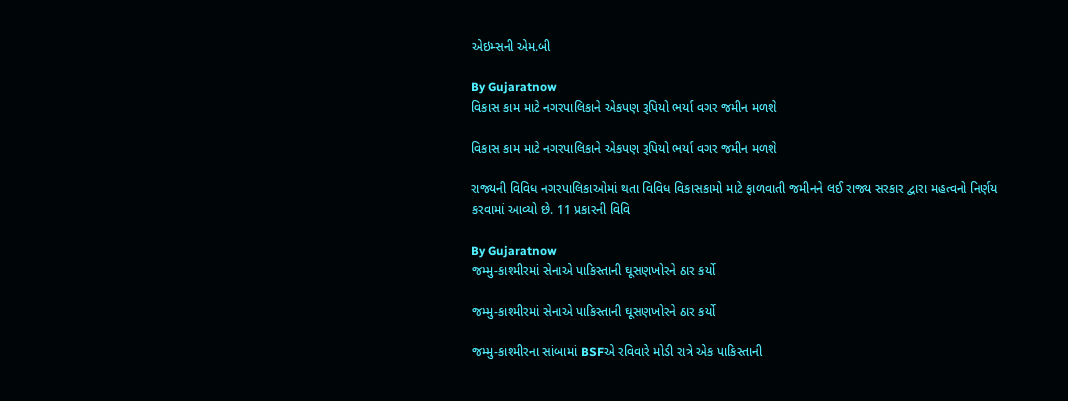એઇમ્સની એમ.બી

By Gujaratnow
વિકાસ કામ માટે નગરપાલિકાને એકપણ રૂપિયો ભર્યા વગર જમીન મળશે

વિકાસ કામ માટે નગરપાલિકાને એકપણ રૂપિયો ભર્યા વગર જમીન મળશે

રાજ્યની વિવિધ નગરપાલિકાઓમાં થતા વિવિધ વિકાસકામો માટે ફાળવાતી જમીનને લઈ રાજ્ય સરકાર દ્વારા મહત્વનો નિર્ણય કરવામાં આવ્યો છે. 11 પ્રકારની વિવિ

By Gujaratnow
જમ્મુ-કાશ્મીરમાં સેનાએ પાકિસ્તાની ઘૂસણખોરને ઠાર કર્યો

જમ્મુ-કાશ્મીરમાં સેનાએ પાકિસ્તાની ઘૂસણખોરને ઠાર કર્યો

જમ્મુ-કાશ્મીરના સાંબામાં BSFએ રવિવારે મોડી રાત્રે એક પાકિસ્તાની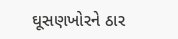ઘૂસણખોરને ઠાર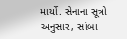માર્યો. સેનાના સૂત્રો અનુસાર, સાંબા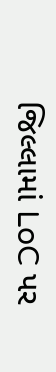જિલ્લામાં LoC પર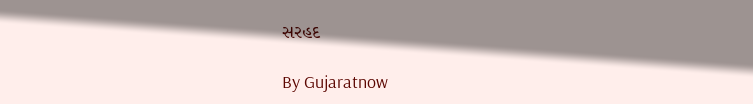સરહદ

By Gujaratnow